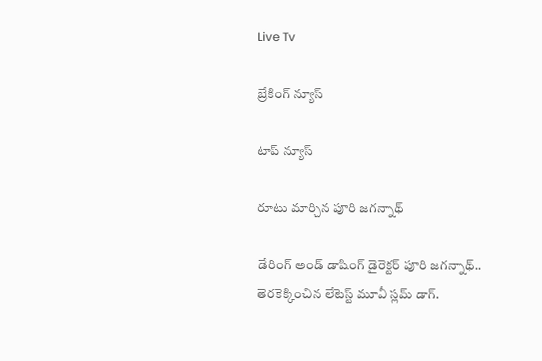Live Tv

బ్రేకింగ్ న్యూస్

టాప్ న్యూస్

రూటు మార్చిన పూరి జగన్నాథ్

డేరింగ్ అండ్ డాషింగ్ డైరెక్టర్ పూరి జగన్నాథ్.. తెరకెక్కించిన లేటెస్ట్ మూవీ స్లమ్ డాగ్.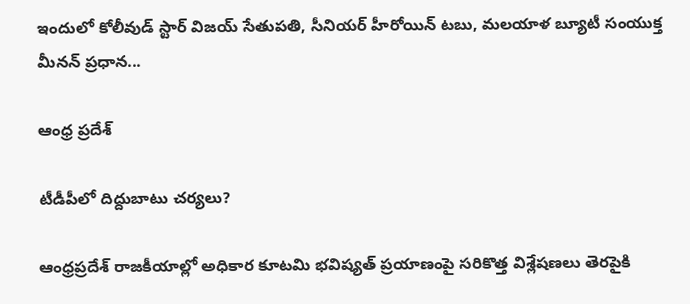ఇందులో కోలీవుడ్ స్టార్ విజయ్ సేతుపతి, సీనియర్ హీరోయిన్ టబు, మలయాళ బ్యూటీ సంయుక్త మీనన్ ప్రధాన...

ఆంధ్ర ప్రదేశ్

టీడీపీలో దిద్దుబాటు చర్యలు?

ఆంధ్రప్రదేశ్ రాజకీయాల్లో అధికార కూటమి భవిష్యత్ ప్రయాణంపై సరికొత్త విశ్లేషణలు తెరపైకి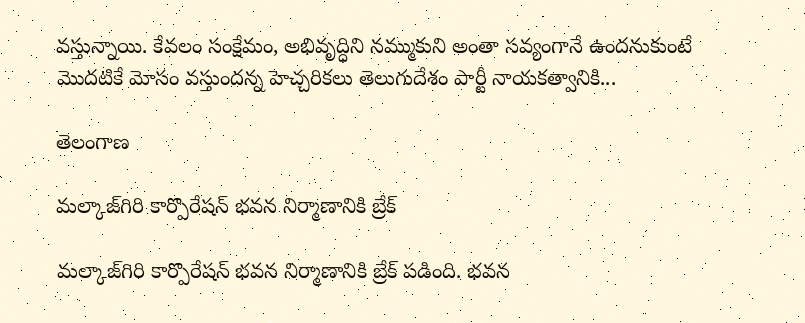వస్తున్నాయి. కేవలం సంక్షేమం, అభివృద్ధిని నమ్ముకుని అంతా సవ్యంగానే ఉందనుకుంటే మొదటికే మోసం వస్తుందన్న హెచ్చరికలు తెలుగుదేశం పార్టీ నాయకత్వానికి...

తెలంగాణ

మల్కాజ్‌గిరి కార్పొరేషన్‌ భవన నిర్మాణానికి బ్రేక్‌

మల్కాజ్‌గిరి కార్పొరేషన్‌ భవన నిర్మాణానికి బ్రేక్‌ పడింది. భవన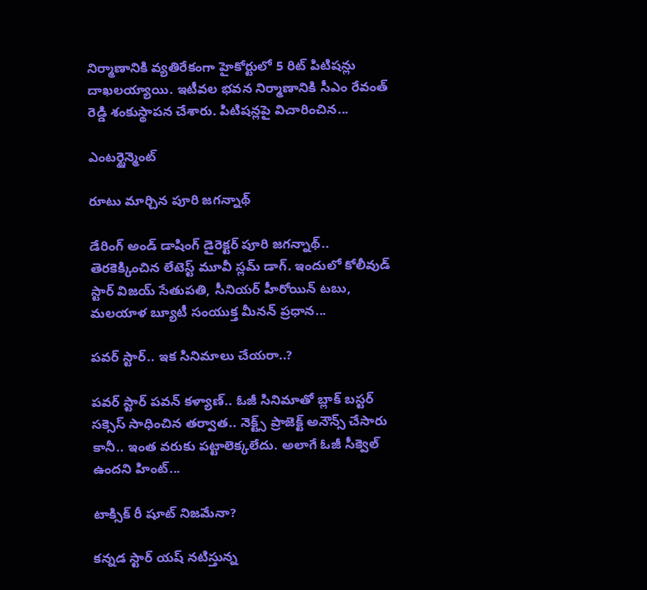నిర్మాణానికి వ్యతిరేకంగా హైకోర్టులో 5 రిట్‌ పిటిషన్లు దాఖలయ్యాయి. ఇటీవల భవన నిర్మాణానికి సీఎం రేవంత్ రెడ్డి శంకుస్థాపన చేశారు. పిటిషన్లపై విచారించిన...

ఎంటర్టైన్మెంట్

రూటు మార్చిన పూరి జగన్నాథ్

డేరింగ్ అండ్ డాషింగ్ డైరెక్టర్ పూరి జగన్నాథ్.. తెరకెక్కించిన లేటెస్ట్ మూవీ స్లమ్ డాగ్. ఇందులో కోలీవుడ్ స్టార్ విజయ్ సేతుపతి, సీనియర్ హీరోయిన్ టబు, మలయాళ బ్యూటీ సంయుక్త మీనన్ ప్రధాన...

పవర్ స్టార్.. ఇక సినిమాలు చేయరా..?

పవర్ స్టార్ పవన్ కళ్యాణ్‌.. ఓజీ సినిమాతో బ్లాక్ బస్టర్ సక్సెస్ సాధించిన తర్వాత.. నెక్ట్స్ ప్రాజెక్ట్ అనౌన్స్ చేసారు కానీ.. ఇంత వరుకు పట్టాలెక్కలేదు. అలాగే ఓజీ సీక్వెల్ ఉందని హింట్...

టాక్సిక్‌ రీ షూట్‌ నిజమేనా?

కన్నడ స్టార్ యష్‌ నటిస్తున్న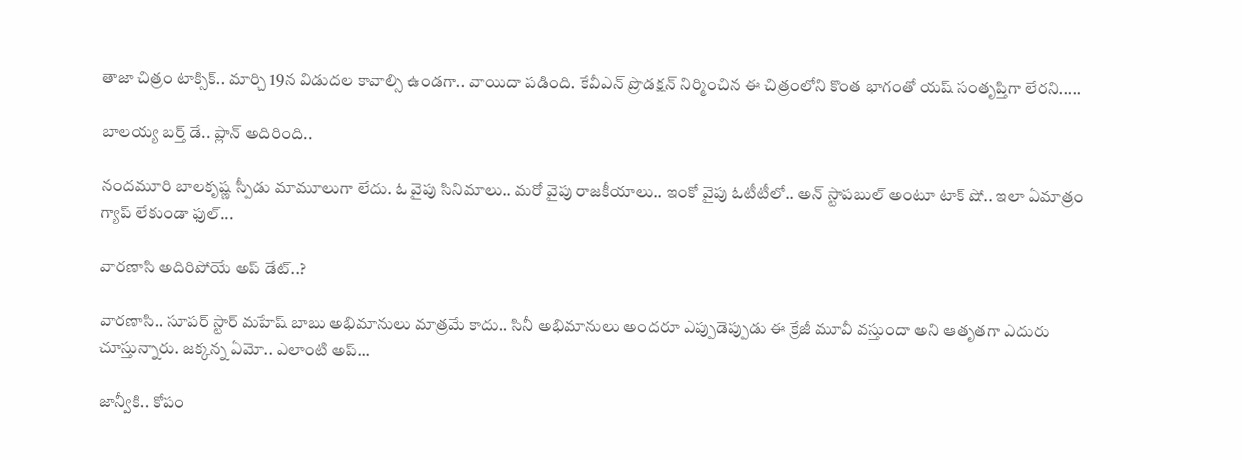తాజా చిత్రం టాక్సిక్‌.. మార్చి 19న విడుదల కావాల్సి ఉండగా.. వాయిదా పడింది. కేవీఎన్‌ ప్రొడక్షన్‌ నిర్మించిన ఈ చిత్రంలోని కొంత భాగంతో యష్‌ సంతృప్తిగా లేరని.....

బాలయ్య బర్త్ డే.. ప్లాన్ అదిరింది..

నందమూరి బాలకృష్ణ స్పీడు మామూలుగా లేదు. ఓ వైపు సినిమాలు.. మరో వైపు రాజకీయాలు.. ఇంకో వైపు ఓటీటీలో.. అన్ స్టాపబుల్ అంటూ టాక్ షో.. ఇలా ఏమాత్రం గ్యాప్ లేకుండా ఫుల్...

వారణాసి అదిరిపోయే అప్ డేట్..?

వారణాసి.. సూపర్ స్టార్ మహేష్ బాబు అభిమానులు మాత్రమే కాదు.. సినీ అభిమానులు అందరూ ఎప్పుడెప్పుడు ఈ క్రేజీ మూవీ వస్తుందా అని ఆతృతగా ఎదురు చూస్తున్నారు. జక్కన్న ఏమో.. ఎలాంటి అప్...

జాన్వీకి.. కోపం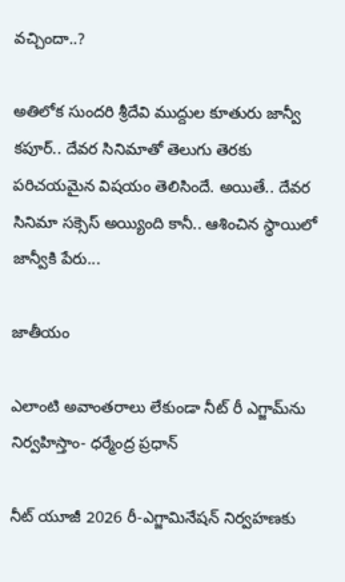వచ్చిందా..?

అతిలోక సుందరి శ్రీదేవి ముద్దుల కూతురు జాన్వీ కపూర్.. దేవర సినిమాతో తెలుగు తెరకు పరిచయమైన విషయం తెలిసిందే. అయితే.. దేవర సినిమా సక్సెస్ అయ్యింది కానీ.. ఆశించిన స్థాయిలో జాన్వీకి పేరు...

జాతీయం

ఎలాంటి అవాంతరాలు లేకుండా నీట్‌ రీ ఎగ్జామ్‌ను నిర్వహిస్తాం- ధర్మేంద్ర ప్రధాన్‌

నీట్ యూజీ 2026 రీ-ఎగ్జామినేషన్ నిర్వహణకు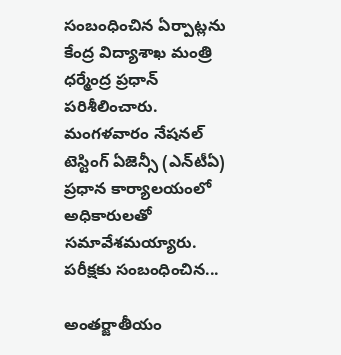సంబంధించిన ఏర్పాట్లను కేంద్ర విద్యాశాఖ మంత్రి ధర్మేంద్ర ప్రధాన్ పరిశీలించారు. మంగళవారం నేషనల్ టెస్టింగ్ ఏజెన్సీ (ఎన్‌టీఏ) ప్రధాన కార్యాలయంలో అధికారులతో సమావేశమయ్యారు. పరీక్షకు సంబంధించిన...

అంతర్జాతీయం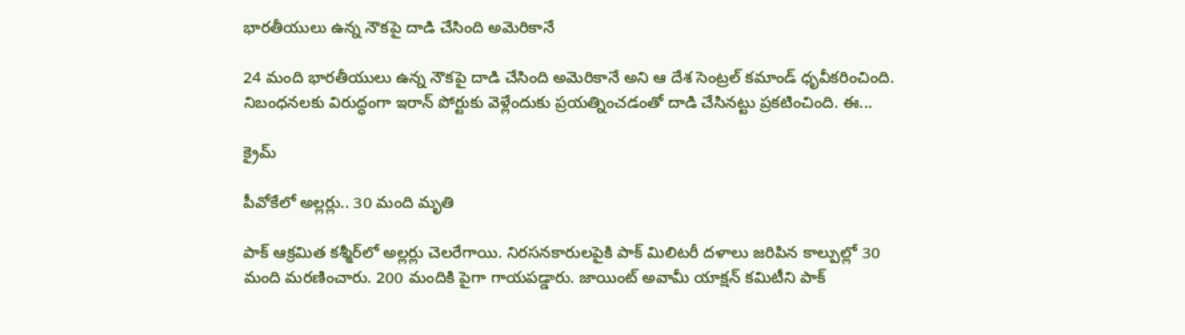భారతీయులు ఉన్న నౌకపై దాడి చేసింది అమెరికానే

24 మంది భారతీయులు ఉన్న నౌకపై దాడి చేసింది అమెరికానే అని ఆ దేశ సెంట్రల్‌ కమాండ్‌ ధృవీకరించింది. నిబంధనలకు విరుద్ధంగా ఇరాన్‌ పోర్టుకు వెళ్లేందుకు ప్రయత్నించడంతో దాడి చేసినట్టు ప్రకటించింది. ఈ...

క్రైమ్

పీవోకేలో అల్లర్లు.. 30 మంది మృతి

పాక్‌ ఆక్రమిత కశ్మీర్‌లో అల్లర్లు చెలరేగాయి. నిరసనకారులపైకి పాక్ మిలిటరీ దళాలు జరిపిన కాల్పుల్లో 30 మంది మరణించారు. 200 మందికి పైగా గాయపడ్డారు. జాయింట్‌ అవామీ యాక్షన్‌ కమిటీని పాక్‌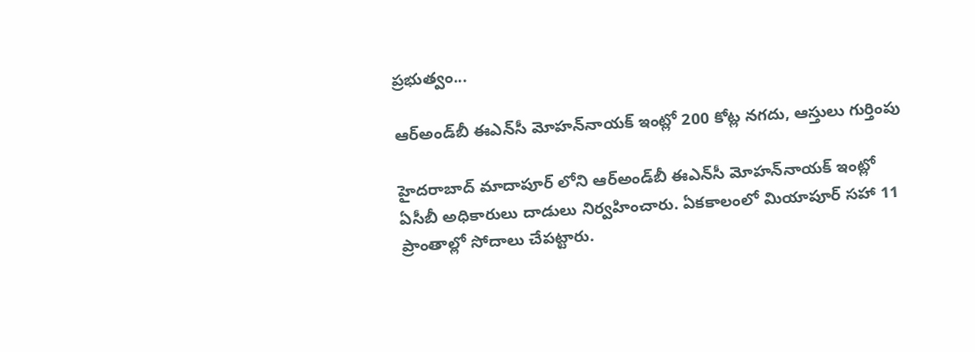ప్రభుత్వం...

ఆర్‌అండ్‌బీ ఈఎన్‌సీ మోహన్‌నాయక్‌ ఇంట్లో 200 కోట్ల నగదు, ఆస్తులు గుర్తింపు

హైదరాబాద్ మాదాపూర్ లోని ఆర్‌అండ్‌బీ ఈఎన్‌సీ మోహన్‌నాయక్‌ ఇంట్లో ఏసీబీ అధికారులు దాడులు నిర్వహించారు. ఏకకాలంలో మియాపూర్‌ సహా 11 ప్రాంతాల్లో సోదాలు చేపట్టారు.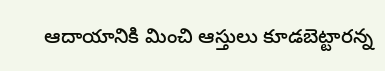ఆదాయానికి మించి ఆస్తులు కూడబెట్టారన్న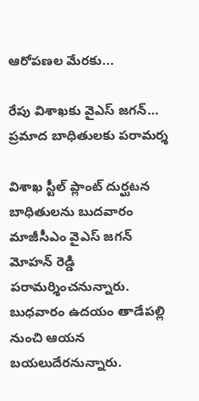ఆరోపణల మేరకు...

రేపు విశాఖకు వైఎస్ జగన్… ప్రమాద బాధితులకు పరామర్శ

విశాఖ స్టీల్ ప్లాంట్ దుర్ఘటన బాధితులను బుదవారం మాజీసీఎం వైఎస్‌ జగన్‌ మోహన్‌ రెడ్డి పరామర్శించనున్నారు. బుధవారం ఉదయం తాడేపల్లి నుంచి ఆయన బయలుదేరనున్నారు.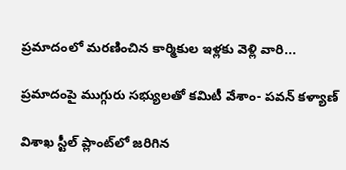ప్రమాదంలో మరణించిన కార్మికుల ఇళ్లకు వెళ్లి వారి...

ప్రమాదంపై ముగ్గురు సభ్యులతో కమిటీ వేశాం- పవన్‌ కళ్యాణ్‌

విశాఖ స్టీల్‌ ప్లాంట్‌లో జరిగిన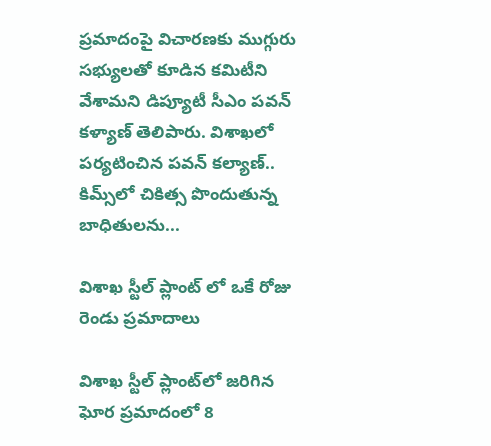ప్రమాదంపై విచారణకు ముగ్గురు సభ్యులతో కూడిన కమిటీని వేశామని డిప్యూటీ సీఎం పవన్‌ కళ్యాణ్‌ తెలిపారు. విశాఖలో పర్యటించిన పవన్‌ కల్యాణ్‌.. కిమ్స్‌లో చికిత్స పొందుతున్న బాధితులను...

విశాఖ స్టీల్ ప్లాంట్ లో ఒకే రోజు రెండు ప్రమాదాలు

విశాఖ స్టీల్‌ ప్లాంట్‌లో జరిగిన ఘోర ప్రమాదంలో 8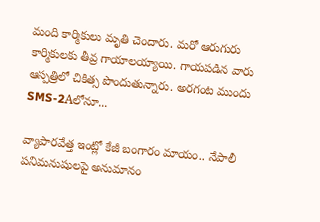మంది కార్మికులు మృతి చెందారు. మరో ఆరుగురు కార్మికులకు తీవ్ర గాయాలయ్యాయి. గాయపడిన వారు ఆస్పత్రిలో చికిత్స పొందుతున్నారు. అరగంట ముందు SMS-2Aలోనూ...

వ్యాపారవేత్త ఇంట్లో కేజీ బంగారం మాయం.. నేపాలీ పనిమనుషులపై అనుమానం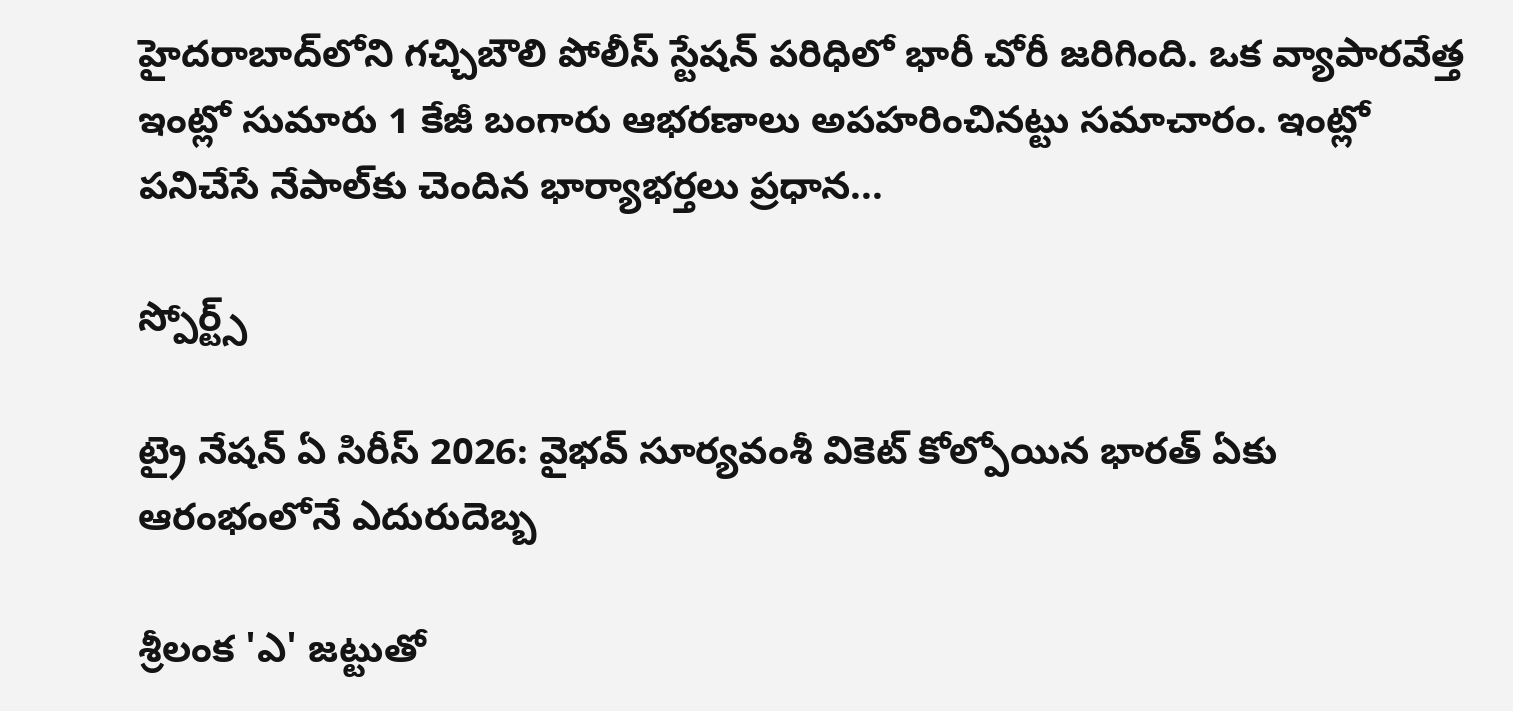హైదరాబాద్‌లోని గచ్చిబౌలి పోలీస్ స్టేషన్ పరిధిలో భారీ చోరీ జరిగింది. ఒక వ్యాపారవేత్త ఇంట్లో సుమారు 1 కేజీ బంగారు ఆభరణాలు అపహరించినట్టు సమాచారం. ఇంట్లో పనిచేసే నేపాల్‌కు చెందిన భార్యాభర్తలు ప్రధాన...

స్పోర్ట్స్

ట్రై నేషన్‌ ఏ సిరీస్ 2026: వైభవ్ సూర్యవంశీ వికెట్‌ కోల్పోయిన భారత్‌ ఏకు ఆరంభంలోనే ఎదురుదెబ్బ

శ్రీలంక 'ఎ' జట్టుతో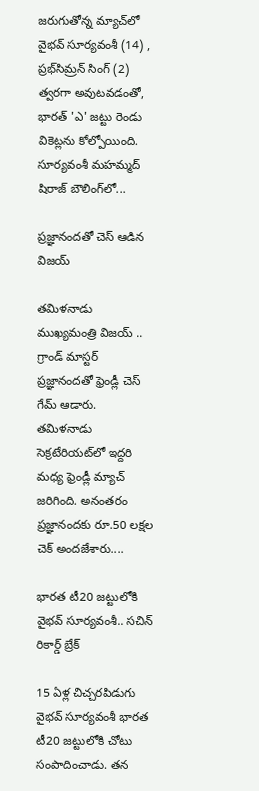జరుగుతోన్న మ్యాచ్‌లో వైభవ్ సూర్యవంశీ (14) , ప్రభ్‌సిమ్రన్ సింగ్ (2) త్వరగా అవుటవడంతో, భారత్ 'ఎ' జట్టు రెండు వికెట్లను కోల్పోయింది. సూర్యవంశీ మహమ్మద్ షిరాజ్ బౌలింగ్‌లో...

ప్రజ్ఞానందతో చెస్ ఆడిన విజయ్

తమిళనాడు ముఖ్యమంత్రి విజయ్‌ .. గ్రాండ్‌ మాస్టర్‌ ప్రజ్ఞానందతో ఫ్రెండ్లీ చెస్‌ గేమ్‌ ఆడారు. తమిళనాడు సెక్రటేరియట్‌లో ఇద్దరి మధ్య ఫ్రెండ్లీ మ్యాచ్‌ జరిగింది. అనంతరం ప్రజ్ఞానందకు రూ.50 లక్షల చెక్‌ అందజేశారు....

భారత టీ20 జట్టులోకి వైభవ్‌ సూర్యవంశీ.. సచిన్‌ రికార్డ్‌ బ్రేక్‌

15 ఏళ్ల చిచ్చరపిడుగు వైభవ్ సూర్యవంశీ భారత టీ20 జట్టులోకి చోటు సంపాదించాడు. తన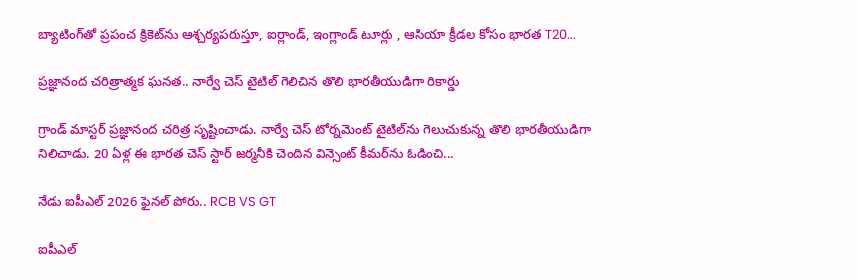బ్యాటింగ్‌తో ప్రపంచ క్రికెట్‌ను ఆశ్చర్యపరుస్తూ, ఐర్లాండ్, ఇంగ్లాండ్ టూర్లు , ఆసియా క్రీడల కోసం భారత T20...

ప్రజ్ఞానంద చరిత్రాత్మక ఘనత.. నార్వే చెస్ టైటిల్ గెలిచిన తొలి భారతీయుడిగా రికార్డు

గ్రాండ్ మాస్టర్ ప్రజ్ఞానంద చరిత్ర సృష్టించాడు. నార్వే చెస్‌ టోర్నమెంట్ టైటిల్‌ను గెలుచుకున్న తొలి భారతీయుడిగా నిలిచాడు. 20 ఏళ్ల ఈ భారత చెస్‌ స్టార్‌ జర్మనీకి చెందిన విన్సెంట్ కీమర్‌ను ఓడించి...

నేడు ఐపీఎల్‌ 2026 ఫైనల్‌ పోరు.. RCB VS GT

ఐపీఎల్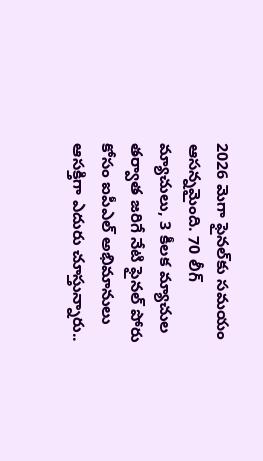2026 మెగా ఫైనల్‌కు సమయం ఆసన్నమైంది. 70 లీగ్ మ్యాచులు, 3 కీలక మ్యాచుల తర్వాత జరిగే నేటి ఫైనల్ పోరు కోసం ఐపీఎల్ అభిమానులు ఆసక్తిగా ఎదురు చూస్తున్నారు..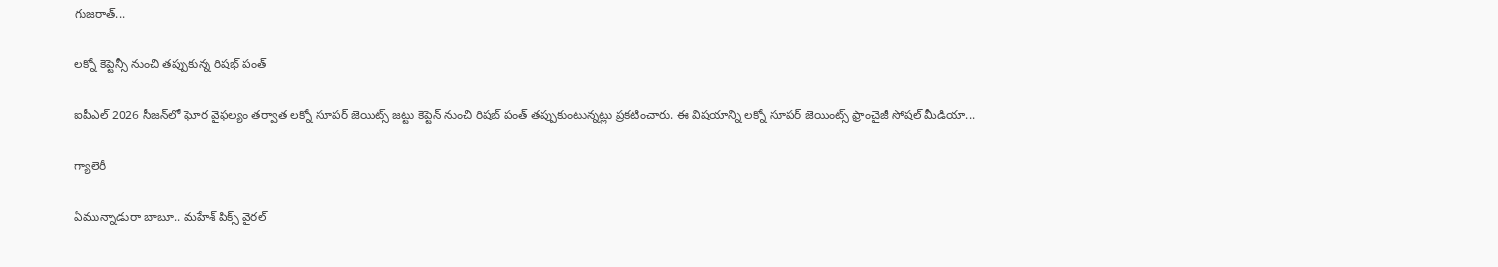గుజరాత్...

లక్నో కెప్టెన్సీ నుంచి తప్పుకున్న రిషభ్ పంత్

ఐపీఎల్‌ 2026 సీజన్‌లో ఘోర వైఫల్యం తర్వాత లక్నో సూపర్‌ జెయిట్స్ జట్టు కెప్టెన్‌ నుంచి రిషబ్‌ పంత్‌ తప్పుకుంటున్నట్లు ప్రకటించారు. ఈ విషయాన్ని లక్నో సూపర్‌ జెయింట్స్ ఫ్రాంచైజీ సోషల్‌ మీడియా...

గ్యాలెరీ

ఏమున్నాడురా బాబూ.. మహేశ్ పిక్స్ వైరల్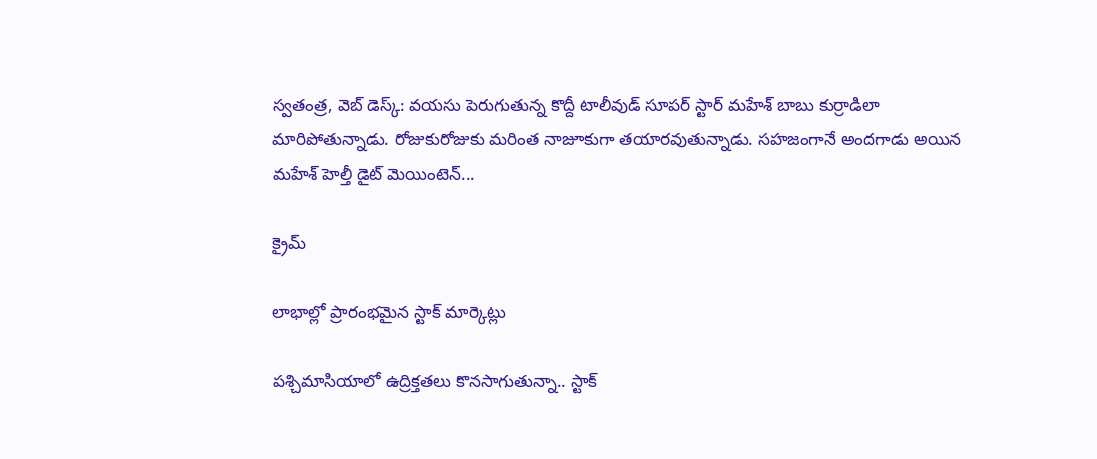స్వతంత్ర, వెబ్ డెస్క్: వయసు పెరుగుతున్న కొద్దీ టాలీవుడ్ సూపర్ స్టార్ మహేశ్ బాబు కుర్రాడిలా మారిపోతున్నాడు. రోజుకురోజుకు మరింత నాజూకుగా తయారవుతున్నాడు. సహజంగానే అందగాడు అయిన మహేశ్ హెల్తీ డైట్ మెయింటెన్...

క్రైమ్

లాభాల్లో ప్రారంభమైన స్టాక్‌ మార్కెట్లు

పశ్చిమాసియాలో ఉద్రిక్తతలు కొనసాగుతున్నా.. స్టాక్‌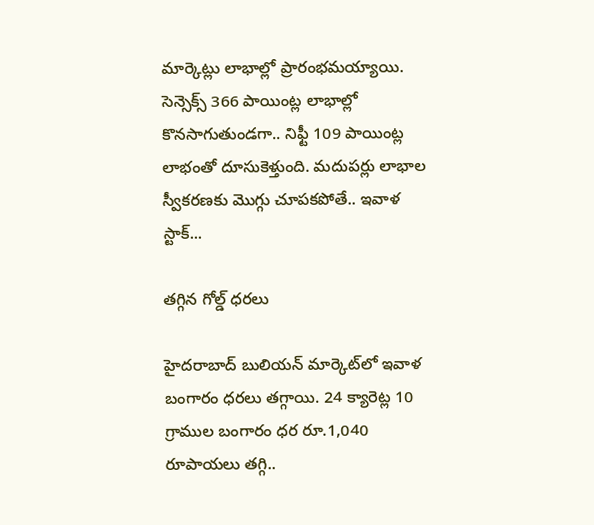మార్కెట్లు లాభాల్లో ప్రారంభమయ్యాయి. సెన్సెక్స్‌ 366 పాయింట్ల లాభాల్లో కొనసాగుతుండగా.. నిఫ్టీ 109 పాయింట్ల లాభంతో దూసుకెళ్తుంది. మదుపర్లు లాభాల స్వీకరణకు మొగ్గు చూపకపోతే.. ఇవాళ స్టాక్‌...

తగ్గిన గోల్డ్‌ ధరలు

హైదరాబాద్‌ బులియన్‌ మార్కెట్‌లో ఇవాళ బంగారం ధరలు తగ్గాయి. 24 క్యారెట్ల 10 గ్రాముల బంగారం ధర రూ.1,040 రూపాయలు తగ్గి..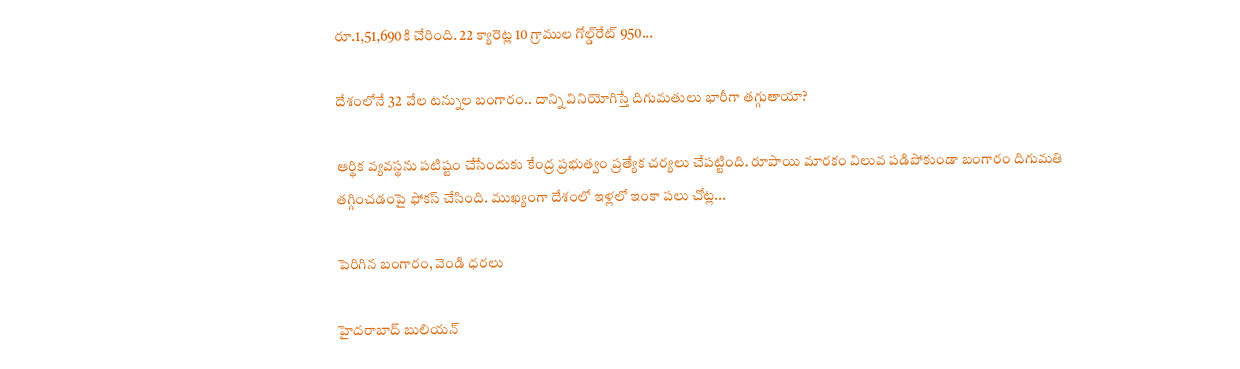రూ.1,51,690కి చేరింది. 22 క్యారెట్ల 10 గ్రాముల గోల్డ్‌రేట్‌ 950...

దేశంలోనే 32 వేల టన్నుల బంగారం.. దాన్ని వినియోగిస్తే దిగుమతులు భారీగా తగ్గుతాయా?

ఆర్థిక వ్యవస్థను పటిష్టం చేసేందుకు కేంద్ర ప్రభుత్వం ప్రత్యేక చర్యలు చేపట్టింది. రూపాయి మారకం విలువ పడిపోకుండా బంగారం దిగుమతి తగ్గించడంపై ఫోకస్‌ చేసింది. ముఖ్యంగా దేశంలో ఇళ్లలో ఇంకా పలు చోట్ల...

పెరిగిన బంగారం, వెండి ధరలు

హైదరాబాద్ బులియన్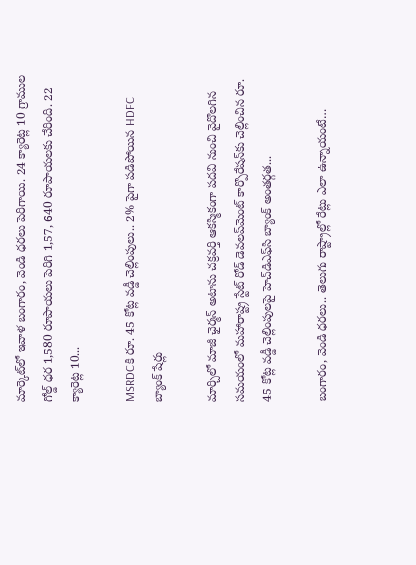మార్కెట్‌లో ఇవాళ బంగారం, వెండి ధరలు పెరిగాయి. 24 క్యారెట్ల 10 గ్రాముల గోల్డ్‌ ధర 1,580 రూపాయలు పెరిగి 1,57, 640 రూపాయలకు చేరింది. 22 క్యారెట్ల 10...

MSRDCకి రూ. 45 కోట్ల వడ్డీ చెల్లింపులు.. 2% పైగా పడిపోయిన HDFC బ్యాంక్ షేర్లు

మార్చిలో మాజీ ఛైర్మన్ అటాను చక్రవర్తి ఆకస్మికంగా పదవి నుంచి వైదొలగిన సమయంలో మహారాష్ట్ర స్టేట్ రోడ్ డెవలప్‌మెంట్ కార్పొరేషన్‌కు చెల్లించిన రూ. 45 కోట్ల వడ్డీ చెల్లింపులపై హెచ్‌డిఎఫ్‌సి బ్యాంక్ అంతర్గత...

బంగారం, వెండి ధరలు.. తెలుగు రాష్ట్రాల్లో రేట్లు ఎలా ఉన్నాయంటే…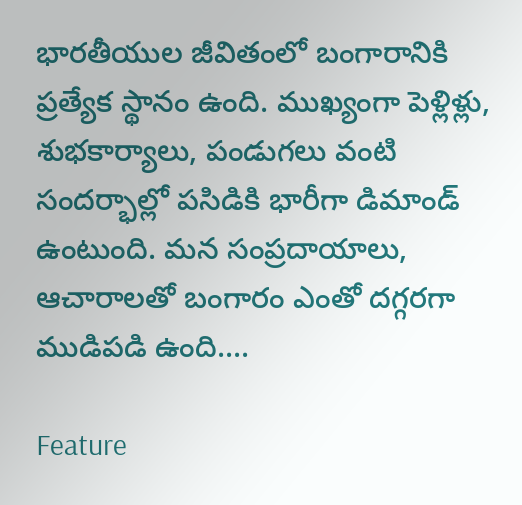భారతీయుల జీవితంలో బంగారానికి ప్రత్యేక స్థానం ఉంది. ముఖ్యంగా పెళ్లిళ్లు, శుభకార్యాలు, పండుగలు వంటి సందర్భాల్లో పసిడికి భారీగా డిమాండ్ ఉంటుంది. మన సంప్రదాయాలు, ఆచారాలతో బంగారం ఎంతో దగ్గరగా ముడిపడి ఉంది....

Feature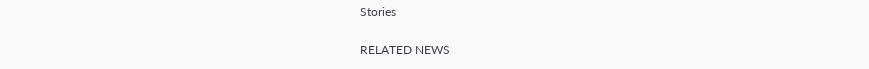Stories

RELATED NEWS